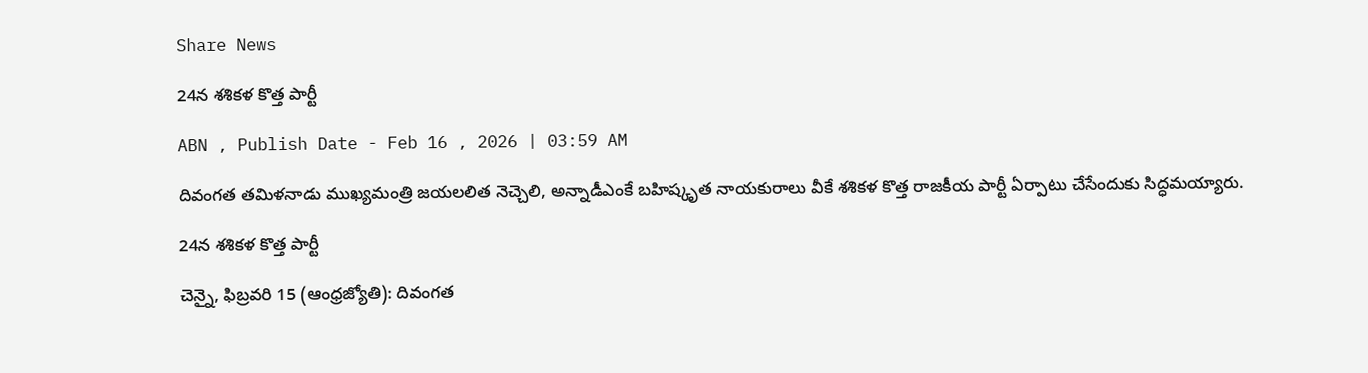Share News

24న శశికళ కొత్త పార్టీ

ABN , Publish Date - Feb 16 , 2026 | 03:59 AM

దివంగత తమిళనాడు ముఖ్యమంత్రి జయలలిత నెచ్చెలి, అన్నాడీఎంకే బహిష్కృత నాయకురాలు వీకే శశికళ కొత్త రాజకీయ పార్టీ ఏర్పాటు చేసేందుకు సిద్ధమయ్యారు.

24న శశికళ కొత్త పార్టీ

చెన్నై, ఫిబ్రవరి 15 (ఆంధ్రజ్యోతి): దివంగత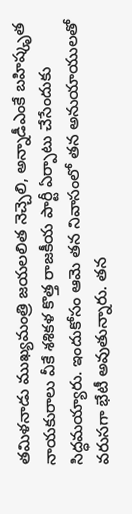తమిళనాడు ముఖ్యమంత్రి జయలలిత నెచ్చెలి, అన్నాడీఎంకే బహిష్కృత నాయకురాలు వీకే శశికళ కొత్త రాజకీయ పార్టీ ఏర్పాటు చేసేందుకు సిద్ధమయ్యారు. ఇందుకోసం ఆమె తన నివాసంలో తన అనుయాయులతో వరుసగా భేటీ అవుతున్నారు. తన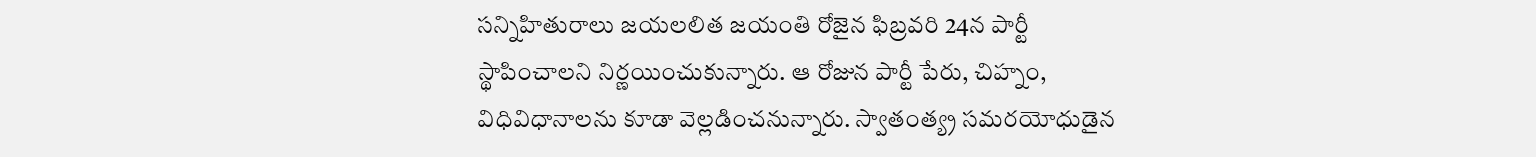సన్నిహితురాలు జయలలిత జయంతి రోజైన ఫిబ్రవరి 24న పార్టీ స్థాపించాలని నిర్ణయించుకున్నారు. ఆ రోజున పార్టీ పేరు, చిహ్నం, విధివిధానాలను కూడా వెల్లడించనున్నారు. స్వాతంత్య్ర సమరయోధుడైన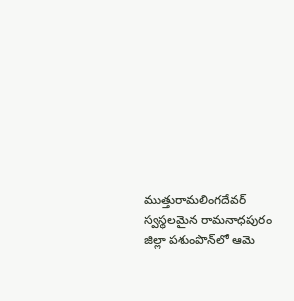ముత్తురామలింగదేవర్‌ స్వస్థలమైన రామనాధపురం జిల్లా పశుంపొన్‌లో ఆమె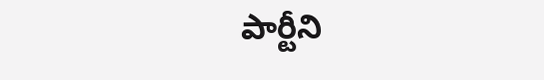పార్టీని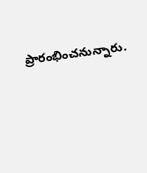ప్రారంభించనున్నారు.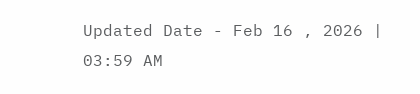Updated Date - Feb 16 , 2026 | 03:59 AM